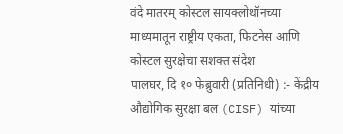वंदे मातरम् कोस्टल सायक्लोथॉनच्या माध्यमातून राष्ट्रीय एकता, फिटनेस आणि कोस्टल सुरक्षेचा सशक्त संदेश
पालघर, दि १० फेब्रुवारी (प्रतिनिधी) :- केंद्रीय औद्योगिक सुरक्षा बल (CISF) यांच्या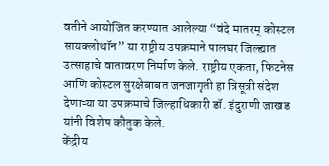वतीने आयोजित करण्यात आलेल्या “वंदे मातरम् कोस्टल सायक्लोथॉन” या राष्ट्रीय उपक्रमाने पालघर जिल्ह्यात उत्साहाचे वातावरण निर्माण केले. राष्ट्रीय एकता, फिटनेस आणि कोस्टल सुरक्षेबाबत जनजागृती हा त्रिसूत्री संदेश देणाऱ्या या उपक्रमाचे जिल्हाधिकारी डॉ. इंदुराणी जाखड यांनी विशेष कौतुक केले.
केंद्रीय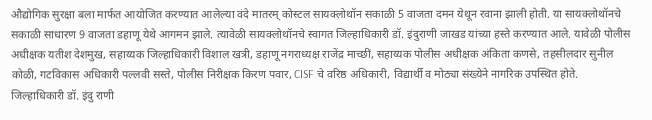औद्योगिक सुरक्षा बला मार्फत आयोजित करण्यात आलेल्या वंदे मातरम् कोस्टल सायक्लोथॉन सकाळी 5 वाजता दमन येथून रवाना झाली होती. या सायक्लोथॉनचे सकाळी साधारण 9 वाजता डहाणू येथे आगमन झाले. त्यावेळी सायक्लोथॉनचे स्वागत जिल्हाधिकारी डॉ. इंदुराणी जाखड यांच्या हस्ते करण्यात आले. यावेळी पोलीस अधीक्षक यतीश देशमुख, सहाय्यक जिल्हाधिकारी विशाल खत्री, डहाणू नगराध्यक्ष राजेंद्र माच्छीं, सहाय्यक पोलीस अधीक्षक अंकिता कणसे, तहसीलदार सुनील कोळी, गटविकास अधिकारी पल्लवी सस्ते, पोलीस निरीक्षक किरण पवार, CISF चे वरिष्ठ अधिकारी, विद्यार्थी व मोठ्या संख्येने नागरिक उपस्थित होते.
जिल्हाधिकारी डॉ. इंदु राणी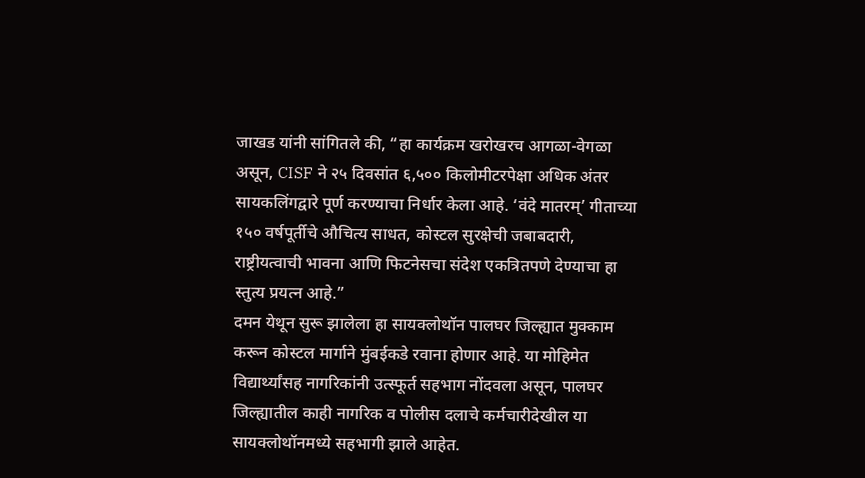जाखड यांनी सांगितले की, “हा कार्यक्रम खरोखरच आगळा-वेगळा असून, CISF ने २५ दिवसांत ६,५०० किलोमीटरपेक्षा अधिक अंतर सायकलिंगद्वारे पूर्ण करण्याचा निर्धार केला आहे. ‘वंदे मातरम्’ गीताच्या १५० वर्षपूर्तीचे औचित्य साधत, कोस्टल सुरक्षेची जबाबदारी, राष्ट्रीयत्वाची भावना आणि फिटनेसचा संदेश एकत्रितपणे देण्याचा हा स्तुत्य प्रयत्न आहे.”
दमन येथून सुरू झालेला हा सायक्लोथॉन पालघर जिल्ह्यात मुक्काम करून कोस्टल मार्गाने मुंबईकडे रवाना होणार आहे. या मोहिमेत विद्यार्थ्यांसह नागरिकांनी उत्स्फूर्त सहभाग नोंदवला असून, पालघर जिल्ह्यातील काही नागरिक व पोलीस दलाचे कर्मचारीदेखील या सायक्लोथॉनमध्ये सहभागी झाले आहेत.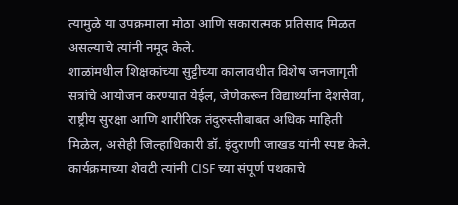त्यामुळे या उपक्रमाला मोठा आणि सकारात्मक प्रतिसाद मिळत असल्याचे त्यांनी नमूद केले.
शाळांमधील शिक्षकांच्या सुट्टीच्या कालावधीत विशेष जनजागृती सत्रांचे आयोजन करण्यात येईल, जेणेकरून विद्यार्थ्यांना देशसेवा, राष्ट्रीय सुरक्षा आणि शारीरिक तंदुरुस्तीबाबत अधिक माहिती मिळेल, असेही जिल्हाधिकारी डॉ. इंदुराणी जाखड यांनी स्पष्ट केले. कार्यक्रमाच्या शेवटी त्यांनी CISF च्या संपूर्ण पथकाचे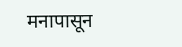मनापासून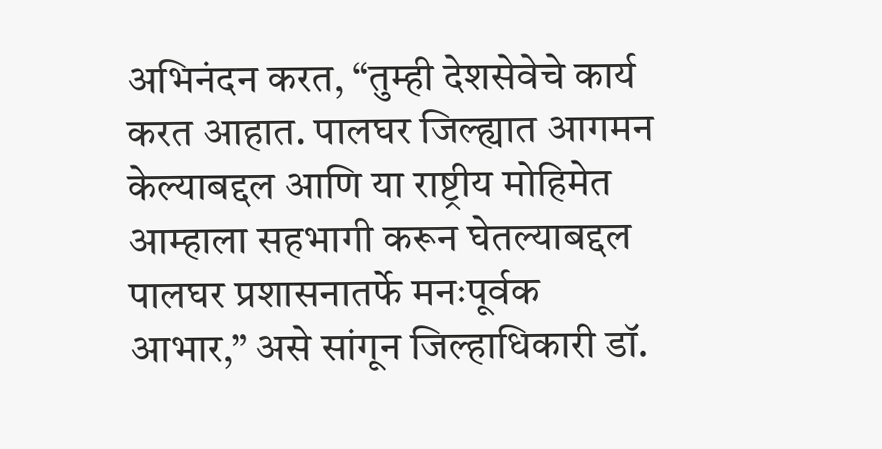अभिनंदन करत, “तुम्ही देशसेवेचे कार्य करत आहात. पालघर जिल्ह्यात आगमन केल्याबद्दल आणि या राष्ट्रीय मोहिमेत आम्हाला सहभागी करून घेतल्याबद्दल पालघर प्रशासनातर्फे मनःपूर्वक आभार,” असे सांगून जिल्हाधिकारी डॉ.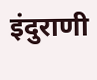इंदुराणी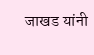जाखड यांनी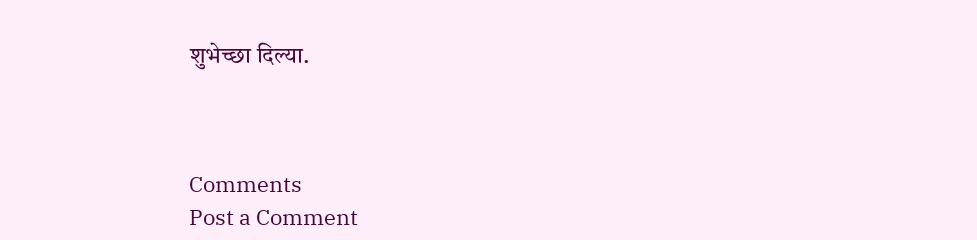शुभेच्छा दिल्या.



Comments
Post a Comment